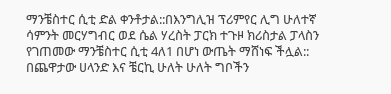ማንቼስተር ሲቲ ድል ቀንቶታል::በእንግሊዝ ፕሪምየር ሊግ ሁለተኛ ሳምንት መርሃግብር ወደ ሴል ሃረስት ፓርክ ተጉዞ ክሪስታል ፓላስን የገጠመው ማንቼስተር ሲቲ 4ለ1 በሆነ ውጤት ማሸነፍ ችሏል:: በጨዋታው ሀላንድ እና ቼርኪ ሁለት ሁለት ግቦችን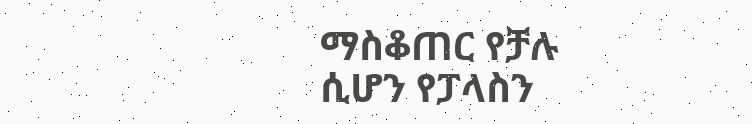ማስቆጠር የቻሉ ሲሆን የፓላስን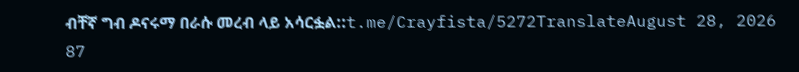ብቸኛ ግብ ዶናሩማ በራሱ መረብ ላይ አሳርፏል::t.me/Crayfista/5272TranslateAugust 28, 2026 87